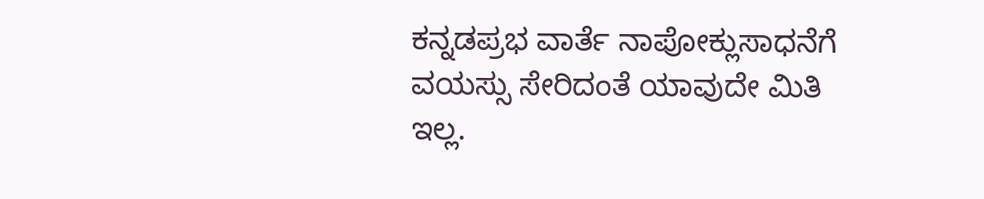ಕನ್ನಡಪ್ರಭ ವಾರ್ತೆ ನಾಪೋಕ್ಲುಸಾಧನೆಗೆ ವಯಸ್ಸು ಸೇರಿದಂತೆ ಯಾವುದೇ ಮಿತಿ ಇಲ್ಲ.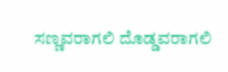ಸಣ್ಣವರಾಗಲಿ ದೊಡ್ಡವರಾಗಲಿ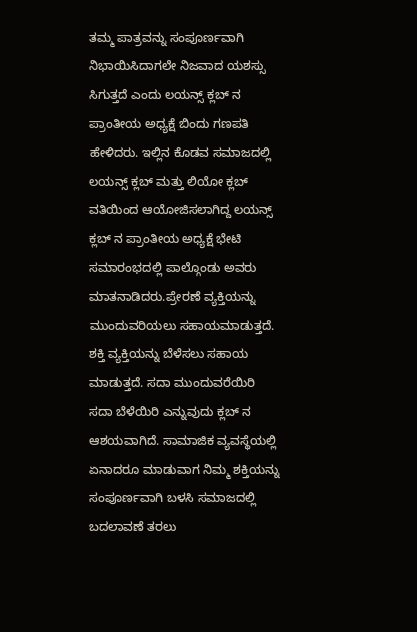ತಮ್ಮ ಪಾತ್ರವನ್ನು ಸಂಪೂರ್ಣವಾಗಿ ನಿಭಾಯಿಸಿದಾಗಲೇ ನಿಜವಾದ ಯಶಸ್ಸು ಸಿಗುತ್ತದೆ ಎಂದು ಲಯನ್ಸ್ ಕ್ಲಬ್ ನ ಪ್ರಾಂತೀಯ ಅಧ್ಯಕ್ಷೆ ಬಿಂದು ಗಣಪತಿ ಹೇಳಿದರು. ಇಲ್ಲಿನ ಕೊಡವ ಸಮಾಜದಲ್ಲಿ ಲಯನ್ಸ್ ಕ್ಲಬ್ ಮತ್ತು ಲಿಯೋ ಕ್ಲಬ್ ವತಿಯಿಂದ ಆಯೋಜಿಸಲಾಗಿದ್ದ ಲಯನ್ಸ್ ಕ್ಲಬ್ ನ ಪ್ರಾಂತೀಯ ಅಧ್ಯಕ್ಷೆ ಭೇಟಿ ಸಮಾರಂಭದಲ್ಲಿ ಪಾಲ್ಗೊಂಡು ಅವರು ಮಾತನಾಡಿದರು.ಪ್ರೇರಣೆ ವ್ಯಕ್ತಿಯನ್ನು ಮುಂದುವರಿಯಲು ಸಹಾಯಮಾಡುತ್ತದೆ. ಶಕ್ತಿ ವ್ಯಕ್ತಿಯನ್ನು ಬೆಳೆಸಲು ಸಹಾಯ ಮಾಡುತ್ತದೆ. ಸದಾ ಮುಂದುವರೆಯಿರಿ ಸದಾ ಬೆಳೆಯಿರಿ ಎನ್ನುವುದು ಕ್ಲಬ್ ನ ಆಶಯವಾಗಿದೆ. ಸಾಮಾಜಿಕ ವ್ಯವಸ್ಥೆಯಲ್ಲಿ ಏನಾದರೂ ಮಾಡುವಾಗ ನಿಮ್ಮ ಶಕ್ತಿಯನ್ನು ಸಂಪೂರ್ಣವಾಗಿ ಬಳಸಿ ಸಮಾಜದಲ್ಲಿ ಬದಲಾವಣೆ ತರಲು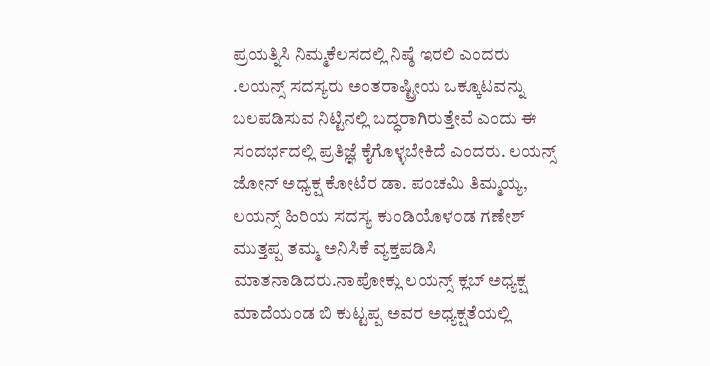ಪ್ರಯತ್ನಿಸಿ ನಿಮ್ಮಕೆಲಸದಲ್ಲಿ ನಿಷ್ಠೆ ಇರಲಿ ಎಂದರು .ಲಯನ್ಸ್ ಸದಸ್ಯರು ಅಂತರಾಷ್ಟ್ರೀಯ ಒಕ್ಕೂಟವನ್ನು ಬಲಪಡಿಸುವ ನಿಟ್ಟಿನಲ್ಲಿ ಬದ್ಧರಾಗಿರುತ್ತೇವೆ ಎಂದು ಈ ಸಂದರ್ಭದಲ್ಲಿ ಪ್ರತಿಜ್ಞೆ ಕೈಗೊಳ್ಳಬೇಕಿದೆ ಎಂದರು. ಲಯನ್ಸ್ ಜೋನ್ ಅಧ್ಯಕ್ಷ ಕೋಟೆರ ಡಾ. ಪಂಚಮಿ ತಿಮ್ಮಯ್ಯ, ಲಯನ್ಸ್ ಹಿರಿಯ ಸದಸ್ಯ ಕುಂಡಿಯೊಳ೦ಡ ಗಣೇಶ್ ಮುತ್ತಪ್ಪ ತಮ್ಮ ಅನಿಸಿಕೆ ವ್ಯಕ್ತಪಡಿಸಿ ಮಾತನಾಡಿದರು.ನಾಪೋಕ್ಲು ಲಯನ್ಸ್ ಕ್ಲಬ್ ಅಧ್ಯಕ್ಷ ಮಾದೆಯಂಡ ಬಿ ಕುಟ್ಟಪ್ಪ ಅವರ ಅಧ್ಯಕ್ಷತೆಯಲ್ಲಿ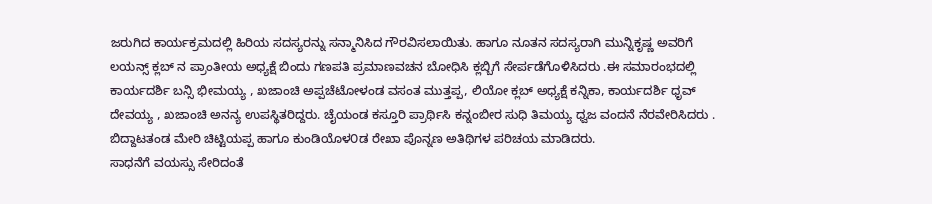ಜರುಗಿದ ಕಾರ್ಯಕ್ರಮದಲ್ಲಿ ಹಿರಿಯ ಸದಸ್ಯರನ್ನು ಸನ್ಮಾನಿಸಿದ ಗೌರವಿಸಲಾಯಿತು. ಹಾಗೂ ನೂತನ ಸದಸ್ಯರಾಗಿ ಮುನ್ನಿಕೃಷ್ಣ ಅವರಿಗೆ ಲಯನ್ಸ್ ಕ್ಲಬ್ ನ ಪ್ರಾಂತೀಯ ಅಧ್ಯಕ್ಷೆ ಬಿಂದು ಗಣಪತಿ ಪ್ರಮಾಣವಚನ ಬೋಧಿಸಿ ಕ್ಲಬ್ಬಿಗೆ ಸೇರ್ಪಡೆಗೊಳಿಸಿದರು .ಈ ಸಮಾರಂಭದಲ್ಲಿ ಕಾರ್ಯದರ್ಶಿ ಬನ್ಸಿ ಭೀಮಯ್ಯ , ಖಜಾಂಚಿ ಅಪ್ಪಚೆಟೋಳಂಡ ವಸಂತ ಮುತ್ತಪ್ಪ, ಲಿಯೋ ಕ್ಲಬ್ ಅಧ್ಯಕ್ಷೆ ಕನ್ನಿಕಾ, ಕಾರ್ಯದರ್ಶಿ ಧೃವ್ ದೇವಯ್ಯ , ಖಜಾಂಚಿ ಅನನ್ಯ ಉಪಸ್ಥಿತರಿದ್ದರು. ಚೈಯಂಡ ಕಸ್ತೂರಿ ಪ್ರಾರ್ಥಿಸಿ ಕನ್ನಂಬೀರ ಸುಧಿ ತಿಮಯ್ಯ ಧ್ವಜ ವಂದನೆ ನೆರವೇರಿಸಿದರು . ಬಿದ್ದಾಟತಂಡ ಮೇರಿ ಚಿಟ್ಟಿಯಪ್ಪ ಹಾಗೂ ಕುಂಡಿಯೊಳ೦ಡ ರೇಖಾ ಪೊನ್ನಣ ಅತಿಥಿಗಳ ಪರಿಚಯ ಮಾಡಿದರು.
ಸಾಧನೆಗೆ ವಯಸ್ಸು ಸೇರಿದಂತೆ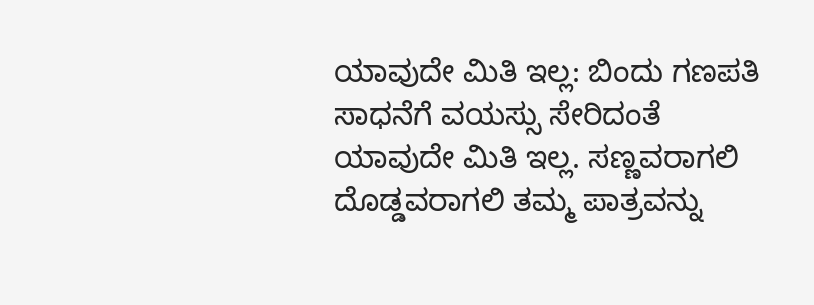ಯಾವುದೇ ಮಿತಿ ಇಲ್ಲ: ಬಿಂದು ಗಣಪತಿ
ಸಾಧನೆಗೆ ವಯಸ್ಸು ಸೇರಿದಂತೆ ಯಾವುದೇ ಮಿತಿ ಇಲ್ಲ. ಸಣ್ಣವರಾಗಲಿ ದೊಡ್ಡವರಾಗಲಿ ತಮ್ಮ ಪಾತ್ರವನ್ನು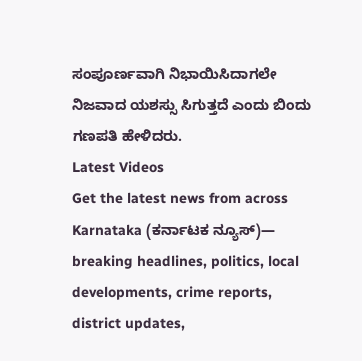ಸಂಪೂರ್ಣವಾಗಿ ನಿಭಾಯಿಸಿದಾಗಲೇ ನಿಜವಾದ ಯಶಸ್ಸು ಸಿಗುತ್ತದೆ ಎಂದು ಬಿಂದು ಗಣಪತಿ ಹೇಳಿದರು.
Latest Videos
Get the latest news from across Karnataka (ಕರ್ನಾಟಕ ನ್ಯೂಸ್)— breaking headlines, politics, local developments, crime reports, district updates,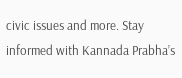civic issues and more. Stay informed with Kannada Prabha’s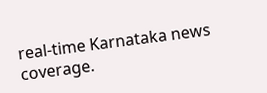real‑time Karnataka news coverage.